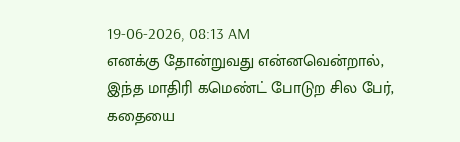19-06-2026, 08:13 AM
எனக்கு தோன்றுவது என்னவென்றால், இந்த மாதிரி கமெண்ட் போடுற சில பேர், கதையை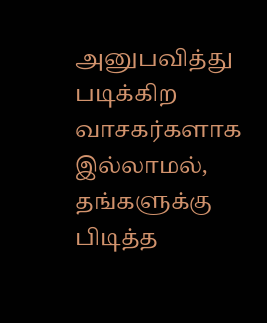அனுபவித்து படிக்கிற வாசகர்களாக இல்லாமல், தங்களுக்கு பிடித்த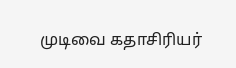முடிவை கதாசிரியர்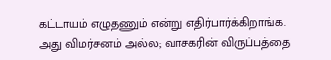கட்டாயம் எழுதணும் என்று எதிர்பார்க்கிறாங்க. அது விமர்சனம் அல்ல; வாசகரின் விருப்பத்தை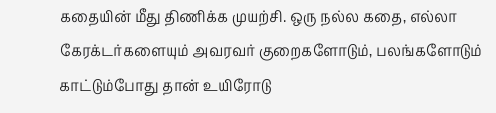கதையின் மீது திணிக்க முயற்சி. ஒரு நல்ல கதை, எல்லா கேரக்டர்களையும் அவரவர் குறைகளோடும், பலங்களோடும் காட்டும்போது தான் உயிரோடு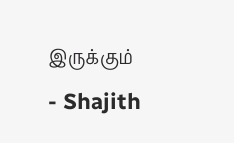இருக்கும்
- Shajith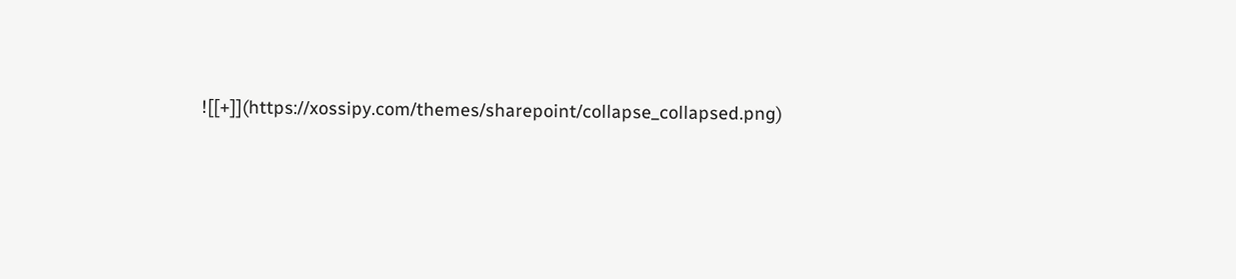![[+]](https://xossipy.com/themes/sharepoint/collapse_collapsed.png)